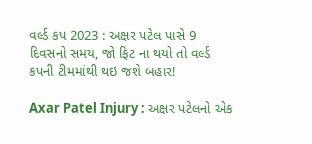વર્લ્ડ કપ 2023 : અક્ષર પટેલ પાસે 9 દિવસનો સમય, જો ફિટ ના થયો તો વર્લ્ડ કપની ટીમમાંથી થઇ જશે બહાર!

Axar Patel Injury : અક્ષર પટેલનો એક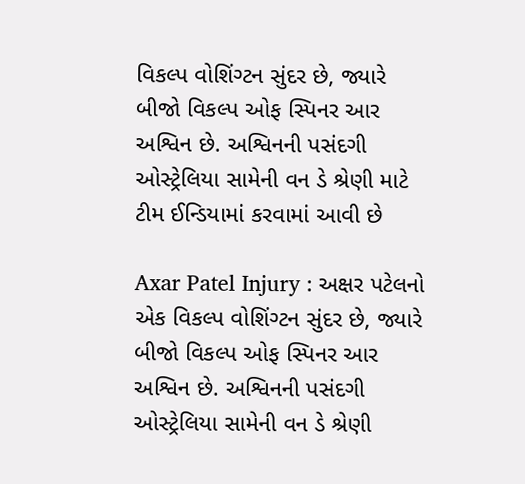વિકલ્પ વોશિંગ્ટન સુંદર છે, જ્યારે બીજો વિકલ્પ ઓફ સ્પિનર આર અશ્વિન છે. અશ્વિનની પસંદગી ઓસ્ટ્રેલિયા સામેની વન ડે શ્રેણી માટે ટીમ ઈન્ડિયામાં કરવામાં આવી છે

Axar Patel Injury : અક્ષર પટેલનો એક વિકલ્પ વોશિંગ્ટન સુંદર છે, જ્યારે બીજો વિકલ્પ ઓફ સ્પિનર આર અશ્વિન છે. અશ્વિનની પસંદગી ઓસ્ટ્રેલિયા સામેની વન ડે શ્રેણી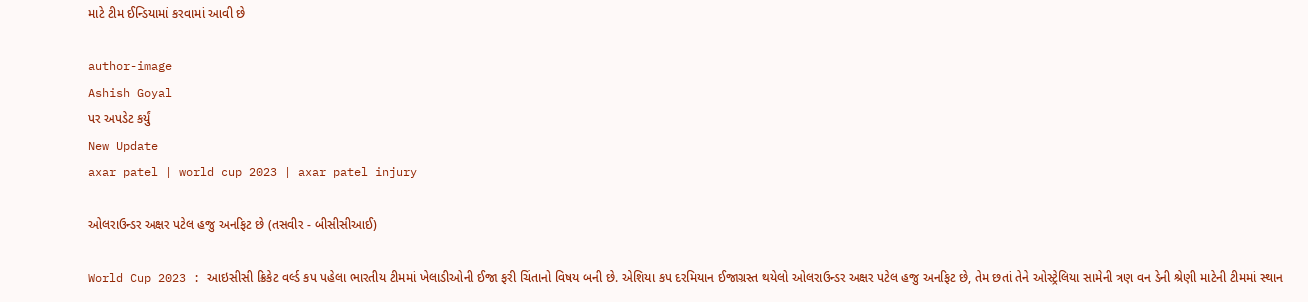માટે ટીમ ઈન્ડિયામાં કરવામાં આવી છે

author-image
Ashish Goyal
પર અપડેટ કર્યું
New Update
axar patel | world cup 2023 | axar patel injury

ઓલરાઉન્ડર અક્ષર પટેલ હજુ અનફિટ છે (તસવીર - બીસીસીઆઈ)

World Cup 2023 : આઇસીસી ક્રિકેટ વર્લ્ડ કપ પહેલા ભારતીય ટીમમાં ખેલાડીઓની ઈજા ફરી ચિંતાનો વિષય બની છે. એશિયા કપ દરમિયાન ઈજાગ્રસ્ત થયેલો ઓલરાઉન્ડર અક્ષર પટેલ હજુ અનફિટ છે, તેમ છતાં તેને ઓસ્ટ્રેલિયા સામેની ત્રણ વન ડેની શ્રેણી માટેની ટીમમાં સ્થાન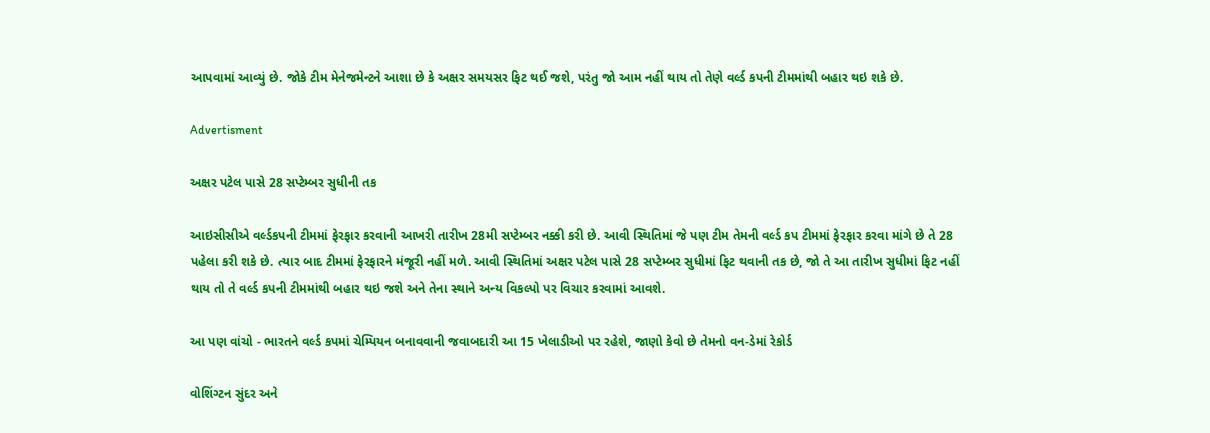આપવામાં આવ્યું છે. જોકે ટીમ મેનેજમેન્ટને આશા છે કે અક્ષર સમયસર ફિટ થઈ જશે, પરંતુ જો આમ નહીં થાય તો તેણે વર્લ્ડ કપની ટીમમાંથી બહાર થઇ શકે છે.

Advertisment

અક્ષર પટેલ પાસે 28 સપ્ટેમ્બર સુધીની તક

આઇસીસીએ વર્લ્ડકપની ટીમમાં ફેરફાર કરવાની આખરી તારીખ 28મી સપ્ટેમ્બર નક્કી કરી છે. આવી સ્થિતિમાં જે પણ ટીમ તેમની વર્લ્ડ કપ ટીમમાં ફેરફાર કરવા માંગે છે તે 28 પહેલા કરી શકે છે. ત્યાર બાદ ટીમમાં ફેરફારને મંજૂરી નહીં મળે. આવી સ્થિતિમાં અક્ષર પટેલ પાસે 28 સપ્ટેમ્બર સુધીમાં ફિટ થવાની તક છે, જો તે આ તારીખ સુધીમાં ફિટ નહીં થાય તો તે વર્લ્ડ કપની ટીમમાંથી બહાર થઇ જશે અને તેના સ્થાને અન્ય વિકલ્પો પર વિચાર કરવામાં આવશે.

આ પણ વાંચો - ભારતને વર્લ્ડ કપમાં ચેમ્પિયન બનાવવાની જવાબદારી આ 15 ખેલાડીઓ પર રહેશે, જાણો કેવો છે તેમનો વન-ડેમાં રેકોર્ડ

વોશિંગ્ટન સુંદર અને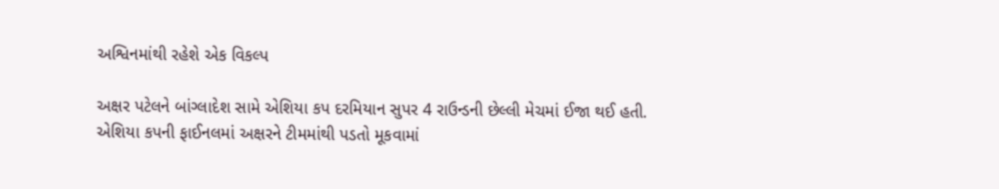અશ્વિનમાંથી રહેશે એક વિકલ્પ

અક્ષર પટેલને બાંગ્લાદેશ સામે એશિયા કપ દરમિયાન સુપર 4 રાઉન્ડની છેલ્લી મેચમાં ઈજા થઈ હતી. એશિયા કપની ફાઈનલમાં અક્ષરને ટીમમાંથી પડતો મૂકવામાં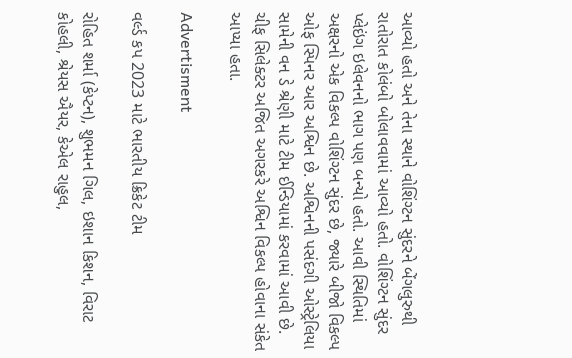આવ્યો હતો અને તેના સ્થાને વોશિંગ્ટન સુંદરને બેંગલુરુથી રાતોરાત કોલંબો બોલાવવામાં આવ્યો હતો. વોશિંગ્ટન સુંદર પ્લેઇંગ ઇલેવનનો ભાગ પણ બન્યો હતો. આવી સ્થિતિમાં અક્ષરનો એક વિકલ્પ વોશિંગ્ટન સુંદર છે, જ્યારે બીજો વિકલ્પ ઓફ સ્પિનર આર અશ્વિન છે. અશ્વિનની પસંદગી ઓસ્ટ્રેલિયા સામેની વન ડે શ્રેણી માટે ટીમ ઈન્ડિયામાં કરવામાં આવી છે. ચીફ સિલેક્ટર અજિત અગરકરે અશ્વિન વિકલ્પ હોવાના સંકેત આપ્યા હતા.

Advertisment

વર્લ્ડ કપ 2023 માટે ભારતીય ક્રિકેટ ટીમ

રોહિત શર્મા (કેપ્ટન), શુભમન ગિલ, ઇશાન કિશન, વિરાટ કોહલી, શ્રેયસ ઐયર, કેએલ રાહુલ,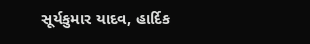સૂર્યકુમાર યાદવ, હાર્દિક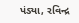પંડ્યા, રવિન્દ્ર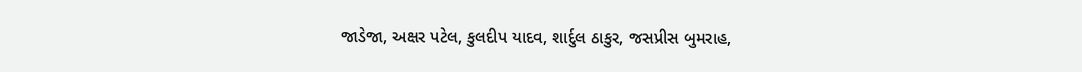જાડેજા, અક્ષર પટેલ, કુલદીપ યાદવ, શાર્દુલ ઠાકુર, જસપ્રીસ બુમરાહ,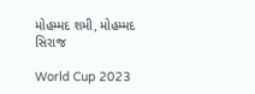મોહમ્મદ શમી, મોહમ્મદ સિરાજ

World Cup 2023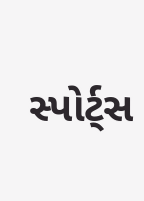સ્પોર્ટ્સ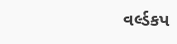વર્લ્ડકપ